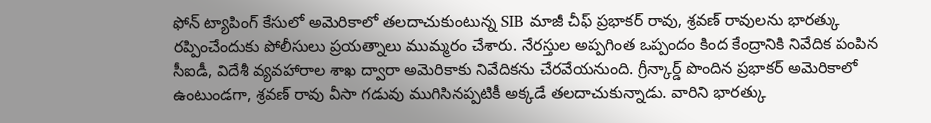ఫోన్ ట్యాపింగ్ కేసులో అమెరికాలో తలదాచుకుంటున్న SIB మాజీ చీఫ్ ప్రభాకర్ రావు, శ్రవణ్ రావులను భారత్కు రప్పించేందుకు పోలీసులు ప్రయత్నాలు ముమ్మరం చేశారు. నేరస్తుల అప్పగింత ఒప్పందం కింద కేంద్రానికి నివేదిక పంపిన సీఐడీ, విదేశీ వ్యవహారాల శాఖ ద్వారా అమెరికాకు నివేదికను చేరవేయనుంది. గ్రీన్కార్డ్ పొందిన ప్రభాకర్ అమెరికాలో ఉంటుండగా, శ్రవణ్ రావు వీసా గడువు ముగిసినప్పటికీ అక్కడే తలదాచుకున్నాడు. వారిని భారత్కు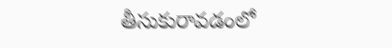తీసుకురావడంలో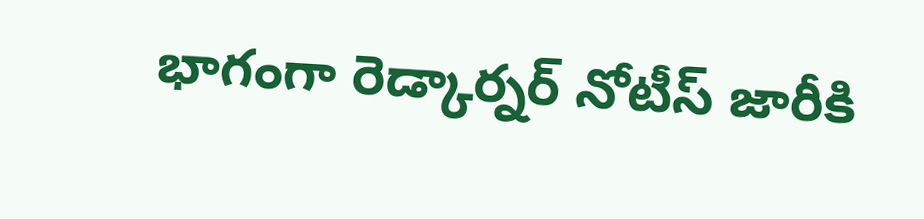భాగంగా రెడ్కార్నర్ నోటీస్ జారీకి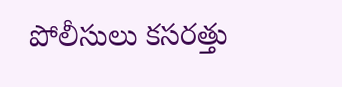పోలీసులు కసరత్తు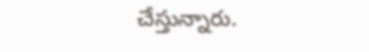చేస్తున్నారు.